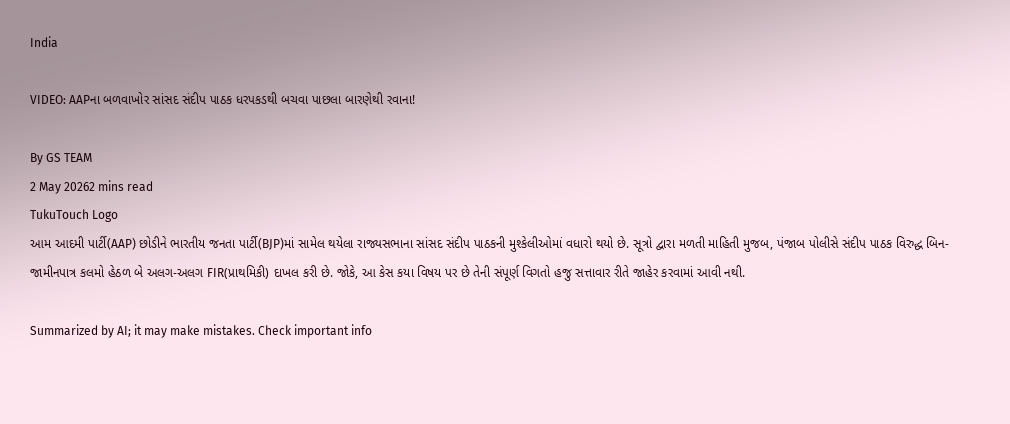India

VIDEO: AAPના બળવાખોર સાંસદ સંદીપ પાઠક ધરપકડથી બચવા પાછલા બારણેથી રવાના!

By GS TEAM
2 May 20262 mins read
TukuTouch Logo
આમ આદમી પાર્ટી(AAP) છોડીને ભારતીય જનતા પાર્ટી(BJP)માં સામેલ થયેલા રાજ્યસભાના સાંસદ સંદીપ પાઠકની મુશ્કેલીઓમાં વધારો થયો છે. સૂત્રો દ્વારા મળતી માહિતી મુજબ, પંજાબ પોલીસે સંદીપ પાઠક વિરુદ્ધ બિન-જામીનપાત્ર કલમો હેઠળ બે અલગ-અલગ FIR(પ્રાથમિકી) દાખલ કરી છે. જોકે, આ કેસ કયા વિષય પર છે તેની સંપૂર્ણ વિગતો હજુ સત્તાવાર રીતે જાહેર કરવામાં આવી નથી.

Summarized by AI; it may make mistakes. Check important info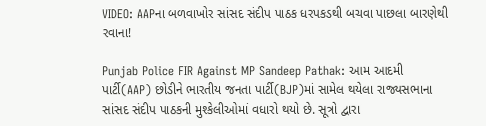VIDEO: AAPના બળવાખોર સાંસદ સંદીપ પાઠક ધરપકડથી બચવા પાછલા બારણેથી રવાના!

Punjab Police FIR Against MP Sandeep Pathak: આમ આદમી પાર્ટી(AAP) છોડીને ભારતીય જનતા પાર્ટી(BJP)માં સામેલ થયેલા રાજ્યસભાના સાંસદ સંદીપ પાઠકની મુશ્કેલીઓમાં વધારો થયો છે. સૂત્રો દ્વારા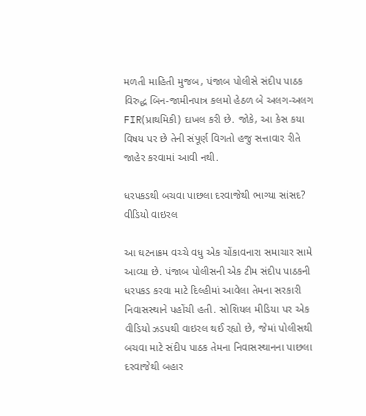મળતી માહિતી મુજબ, પંજાબ પોલીસે સંદીપ પાઠક વિરુદ્ધ બિન-જામીનપાત્ર કલમો હેઠળ બે અલગ-અલગ FIR(પ્રાથમિકી) દાખલ કરી છે. જોકે, આ કેસ કયા વિષય પર છે તેની સંપૂર્ણ વિગતો હજુ સત્તાવાર રીતે જાહેર કરવામાં આવી નથી.

ધરપકડથી બચવા પાછલા દરવાજેથી ભાગ્યા સાંસદ? વીડિયો વાઇરલ

આ ઘટનાક્રમ વચ્ચે વધુ એક ચોંકાવનારા સમાચાર સામે આવ્યા છે. પંજાબ પોલીસની એક ટીમ સંદીપ પાઠકની ધરપકડ કરવા માટે દિલ્હીમાં આવેલા તેમના સરકારી નિવાસસ્થાને પહોંચી હતી. સોશિયલ મીડિયા પર એક વીડિયો ઝડપથી વાઇરલ થઈ રહ્યો છે, જેમાં પોલીસથી બચવા માટે સંદીપ પાઠક તેમના નિવાસસ્થાનના પાછલા દરવાજેથી બહાર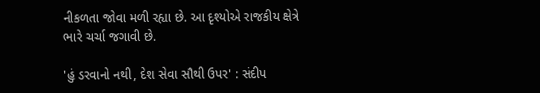નીકળતા જોવા મળી રહ્યા છે. આ દૃશ્યોએ રાજકીય ક્ષેત્રે ભારે ચર્ચા જગાવી છે.

'હું ડરવાનો નથી, દેશ સેવા સૌથી ઉપર' : સંદીપ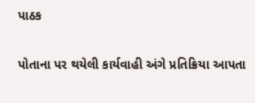પાઠક

પોતાના પર થયેલી કાર્યવાહી અંગે પ્રતિક્રિયા આપતા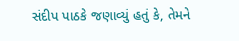સંદીપ પાઠકે જણાવ્યું હતું કે, તેમને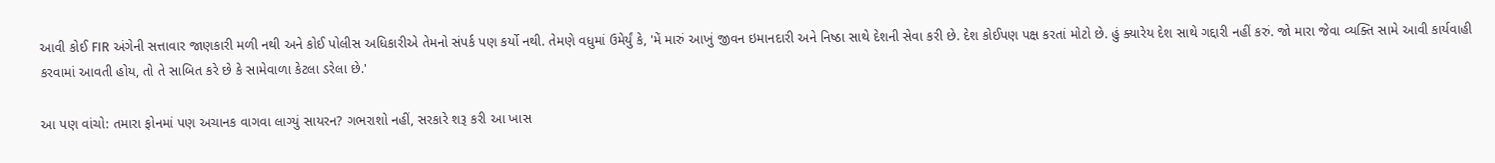આવી કોઈ FIR અંગેની સત્તાવાર જાણકારી મળી નથી અને કોઈ પોલીસ અધિકારીએ તેમનો સંપર્ક પણ કર્યો નથી. તેમણે વધુમાં ઉમેર્યું કે, 'મેં મારું આખું જીવન ઇમાનદારી અને નિષ્ઠા સાથે દેશની સેવા કરી છે. દેશ કોઈપણ પક્ષ કરતાં મોટો છે. હું ક્યારેય દેશ સાથે ગદ્દારી નહીં કરું. જો મારા જેવા વ્યક્તિ સામે આવી કાર્યવાહી કરવામાં આવતી હોય, તો તે સાબિત કરે છે કે સામેવાળા કેટલા ડરેલા છે.'

આ પણ વાંચો: તમારા ફોનમાં પણ અચાનક વાગવા લાગ્યું સાયરન? ગભરાશો નહીં, સરકારે શરૂ કરી આ ખાસ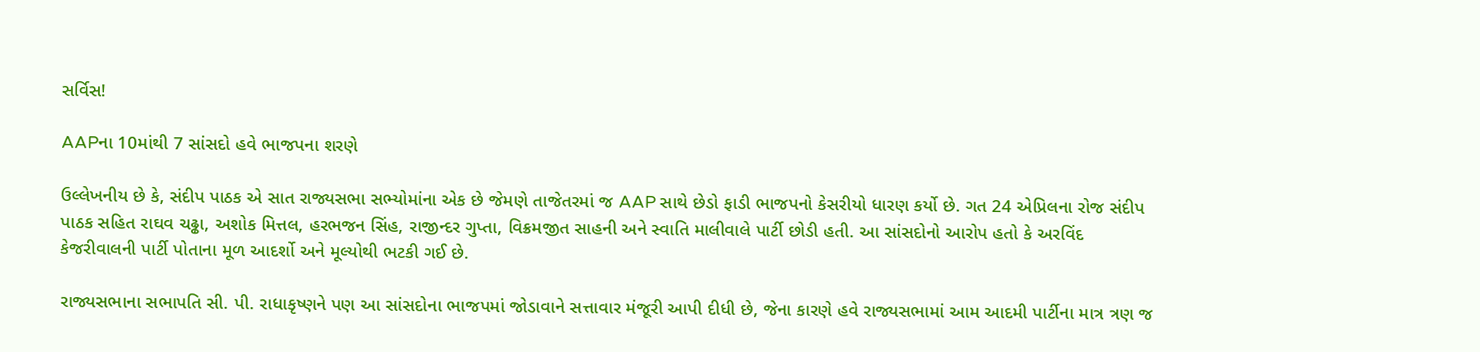સર્વિસ!

AAPના 10માંથી 7 સાંસદો હવે ભાજપના શરણે

ઉલ્લેખનીય છે કે, સંદીપ પાઠક એ સાત રાજ્યસભા સભ્યોમાંના એક છે જેમણે તાજેતરમાં જ AAP સાથે છેડો ફાડી ભાજપનો કેસરીયો ધારણ કર્યો છે. ગત 24 એપ્રિલના રોજ સંદીપ પાઠક સહિત રાઘવ ચઢ્ઢા, અશોક મિત્તલ, હરભજન સિંહ, રાજીન્દર ગુપ્તા, વિક્રમજીત સાહની અને સ્વાતિ માલીવાલે પાર્ટી છોડી હતી. આ સાંસદોનો આરોપ હતો કે અરવિંદ કેજરીવાલની પાર્ટી પોતાના મૂળ આદર્શો અને મૂલ્યોથી ભટકી ગઈ છે.

રાજ્યસભાના સભાપતિ સી. પી. રાધાકૃષ્ણને પણ આ સાંસદોના ભાજપમાં જોડાવાને સત્તાવાર મંજૂરી આપી દીધી છે, જેના કારણે હવે રાજ્યસભામાં આમ આદમી પાર્ટીના માત્ર ત્રણ જ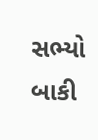સભ્યો બાકી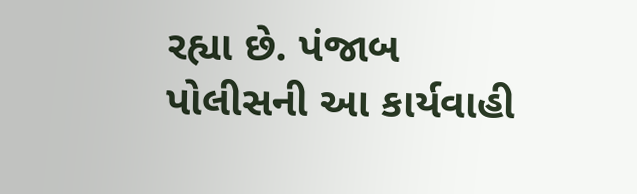રહ્યા છે. પંજાબ પોલીસની આ કાર્યવાહી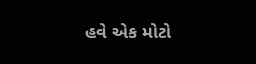હવે એક મોટો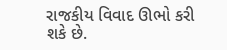રાજકીય વિવાદ ઊભો કરી શકે છે.